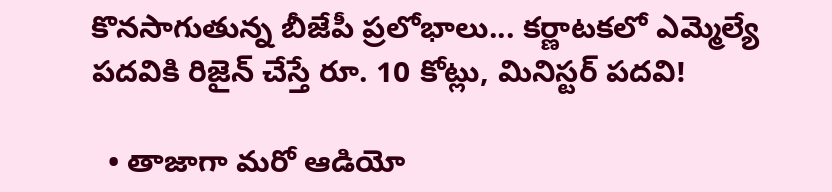కొనసాగుతున్న బీజేపీ ప్రలోభాలు... కర్ణాటకలో ఎమ్మెల్యే పదవికి రిజైన్ చేస్తే రూ. 10 కోట్లు, మినిస్టర్ పదవి!

  • తాజాగా మరో ఆడియో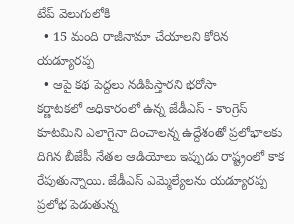టేప్ వెలుగులోకి
  • 15 మంది రాజీనామా చేయాలని కోరిన యడ్యూరప్ప
  • ఆపై కథ పెద్దలు నడిపిస్తారని భరోసా
కర్ణాటకలో అధికారంలో ఉన్న జేడీఎస్ - కాంగ్రెస్ కూటమిని ఎలాగైనా దించాలన్న ఉద్దేశంతో ప్రలోభాలకు దిగిన బీజేపీ నేతల ఆడియోలు ఇప్పుడు రాష్ట్రంలో కాక రేపుతున్నాయి. జేడీఎస్ ఎమ్మెల్యేలను యడ్యూరప్ప ప్రలోభ పెడుతున్న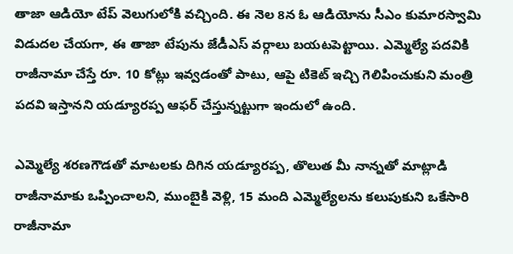తాజా ఆడియో టేప్ వెలుగులోకి వచ్చింది. ఈ నెల 8న ఓ ఆడియోను సీఎం కుమారస్వామి విడుదల చేయగా, ఈ తాజా టేపును జేడీఎస్ వర్గాలు బయటపెట్టాయి. ఎమ్మెల్యే పదవికి రాజీనామా చేస్తే రూ. 10 కోట్లు ఇవ్వడంతో పాటు, ఆపై టికెట్ ఇచ్చి గెలిపించుకుని మంత్రి పదవి ఇస్తానని యడ్యూరప్ప ఆఫర్ చేస్తున్నట్టుగా ఇందులో ఉంది.

ఎమ్మెల్యే శరణగౌడతో మాటలకు దిగిన యడ్యూరప్ప, తొలుత మీ నాన్నతో మాట్లాడి రాజీనామాకు ఒప్పించాలని, ముంబైకి వెళ్లి, 15 మంది ఎమ్మెల్యేలను కలుపుకుని ఒకేసారి రాజీనామా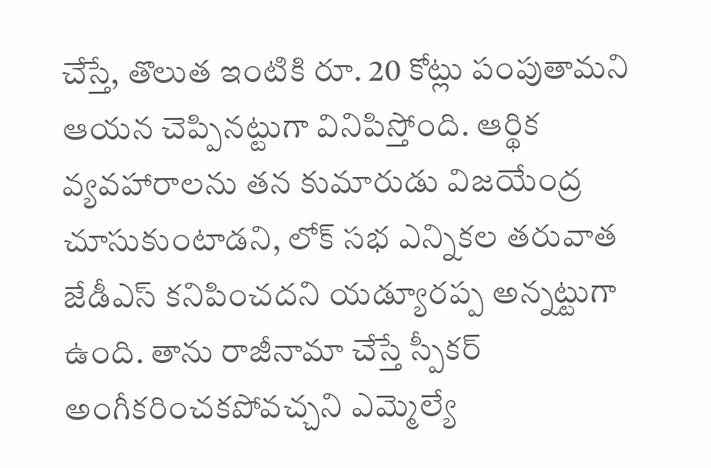చేస్తే, తొలుత ఇంటికి రూ. 20 కోట్లు పంపుతామని ఆయన చెప్పినట్టుగా వినిపిస్తోంది. ఆర్థిక వ్యవహారాలను తన కుమారుడు విజయేంద్ర చూసుకుంటాడని, లోక్ సభ ఎన్నికల తరువాత జేడీఎస్ కనిపించదని యడ్యూరప్ప అన్నట్టుగా ఉంది. తాను రాజీనామా చేస్తే స్పీకర్ అంగీకరించకపోవచ్చని ఎమ్మెల్యే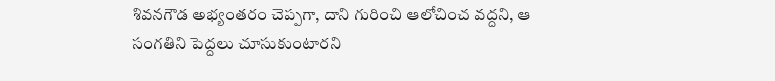శివనగౌడ అభ్యంతరం చెప్పగా, దాని గురించి ఆలోచించ వద్దని, ఆ సంగతిని పెద్దలు చూసుకుంటారని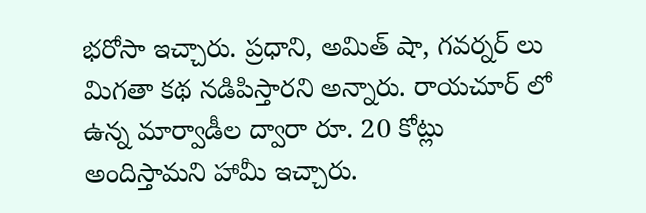భరోసా ఇచ్చారు. ప్రధాని, అమిత్ షా, గవర్నర్ లు మిగతా కథ నడిపిస్తారని అన్నారు. రాయచూర్ లో ఉన్న మార్వాడీల ద్వారా రూ. 20 కోట్లు అందిస్తామని హామీ ఇచ్చారు.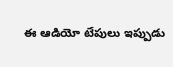ఈ ఆడియో టేపులు ఇప్పుడు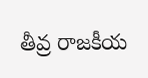తీవ్ర రాజకీయ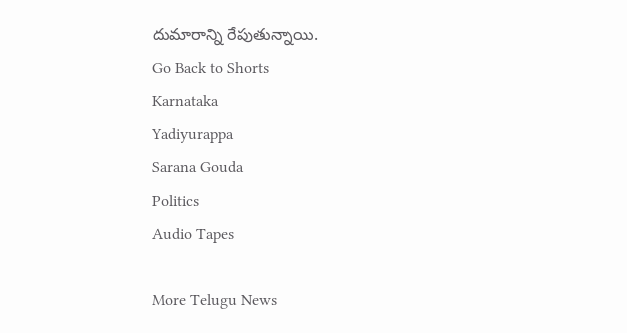దుమారాన్ని రేపుతున్నాయి.
Go Back to Shorts
Karnataka
Yadiyurappa
Sarana Gouda
Politics
Audio Tapes

More Telugu News